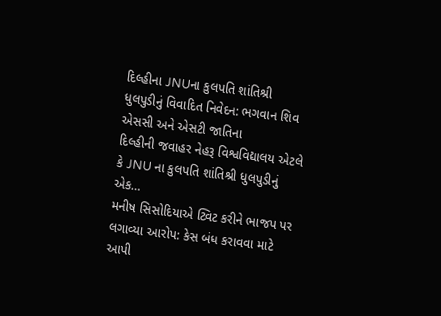દિલ્હીના JNUના કુલપતિ શાંતિશ્રી ધુલપુડીનું વિવાદિત નિવેદન: ભગવાન શિવ એસસી અને એસટી જાતિના
દિલ્હીની જવાહર નેહરૂ વિશ્વવિદ્યાલય એટલે કે JNU ના કુલપતિ શાંતિશ્રી ધુલપુડીનું એક…
મનીષ સિસોદિયાએ ટ્વિટ કરીને ભાજપ પર લગાવ્યા આરોપ: કેસ બંધ કરાવવા માટે આપી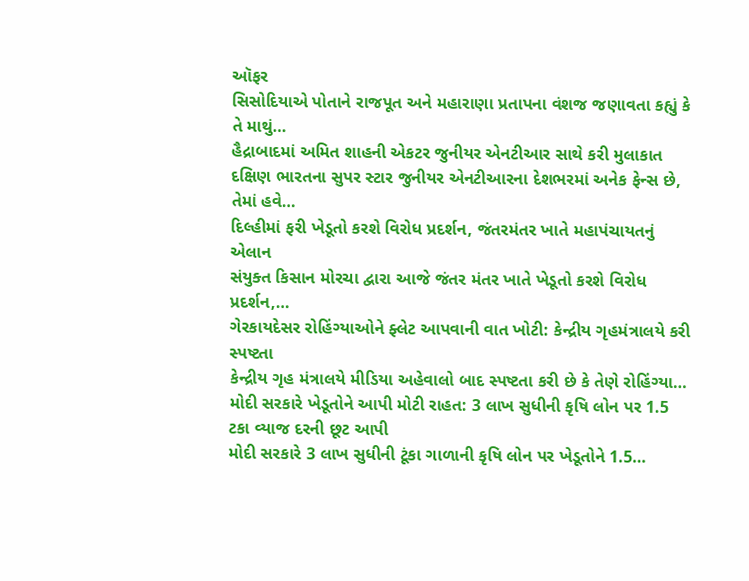ઑફર
સિસોદિયાએ પોતાને રાજપૂત અને મહારાણા પ્રતાપના વંશજ જણાવતા કહ્યું કે તે માથું…
હૈદ્રાબાદમાં અમિત શાહની એકટર જુનીયર એનટીઆર સાથે કરી મુલાકાત
દક્ષિણ ભારતના સુપર સ્ટાર જુનીયર એનટીઆરના દેશભરમાં અનેક ફેન્સ છે, તેમાં હવે…
દિલ્હીમાં ફરી ખેડૂતો કરશે વિરોધ પ્રદર્શન, જંતરમંતર ખાતે મહાપંચાયતનું એલાન
સંયુક્ત કિસાન મોરચા દ્વારા આજે જંતર મંતર ખાતે ખેડૂતો કરશે વિરોધ પ્રદર્શન,…
ગેરકાયદેસર રોહિંગ્યાઓને ફ્લેટ આપવાની વાત ખોટી: કેન્દ્રીય ગૃહમંત્રાલયે કરી સ્પષ્ટતા
કેન્દ્રીય ગૃહ મંત્રાલયે મીડિયા અહેવાલો બાદ સ્પષ્ટતા કરી છે કે તેણે રોહિંગ્યા…
મોદી સરકારે ખેડૂતોને આપી મોટી રાહત: 3 લાખ સુધીની કૃષિ લોન પર 1.5 ટકા વ્યાજ દરની છૂટ આપી
મોદી સરકારે 3 લાખ સુધીની ટૂંકા ગાળાની કૃષિ લોન પર ખેડૂતોને 1.5…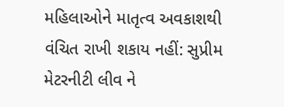મહિલાઓને માતૃત્વ અવકાશથી વંચિત રાખી શકાય નહીં: સુપ્રીમ
મેટરનીટી લીવ ને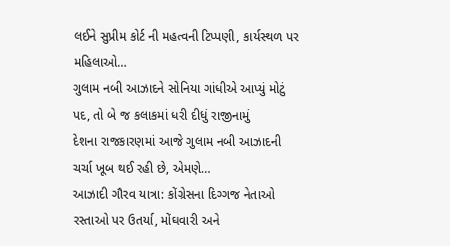લઈને સુપ્રીમ કોર્ટ ની મહત્વની ટિપ્પણી, કાર્યસ્થળ પર મહિલાઓ…
ગુલામ નબી આઝાદને સોનિયા ગાંધીએ આપ્યું મોટું પદ, તો બે જ કલાકમાં ધરી દીધું રાજીનામું
દેશના રાજકારણમાં આજે ગુલામ નબી આઝાદની ચર્ચા ખૂબ થઈ રહી છે, એમણે…
આઝાદી ગૌરવ યાત્રા: કોંગ્રેસના દિગ્ગજ નેતાઓ રસ્તાઓ પર ઉતર્યા, મોંઘવારી અને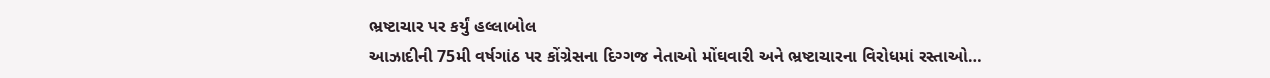ભ્રષ્ટાચાર પર કર્યું હલ્લાબોલ
આઝાદીની 75મી વર્ષગાંઠ પર કોંગ્રેસના દિગ્ગજ નેતાઓ મોંઘવારી અને ભ્રષ્ટાચારના વિરોધમાં રસ્તાઓ…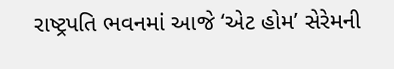રાષ્ટ્રપતિ ભવનમાં આજે ‘એટ હોમ’ સેરેમની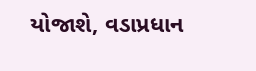યોજાશે, વડાપ્રધાન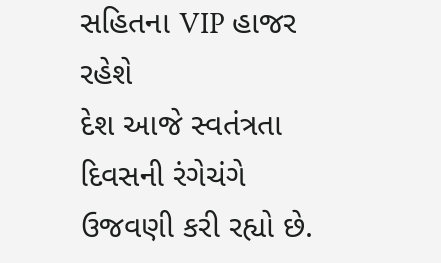સહિતના VIP હાજર રહેશે
દેશ આજે સ્વતંત્રતા દિવસની રંગેચંગે ઉજવણી કરી રહ્યો છે.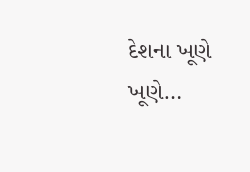દેશના ખૂણે ખૂણે…